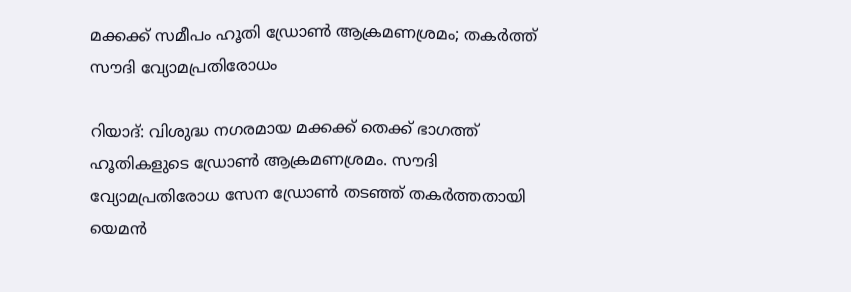മക്കക്ക് സമീപം ഹൂതി ഡ്രോൺ ആക്രമണശ്രമം; തകർത്ത് സൗദി വ്യോമപ്രതിരോധം

റിയാദ്: വിശുദ്ധ നഗരമായ മക്കക്ക് തെക്ക് ഭാഗത്ത് ഹൂതികളുടെ ഡ്രോൺ ആക്രമണശ്രമം. സൗദി വ്യോമപ്രതിരോധ സേന ഡ്രോൺ തടഞ്ഞ് തകർത്തതായി യെമൻ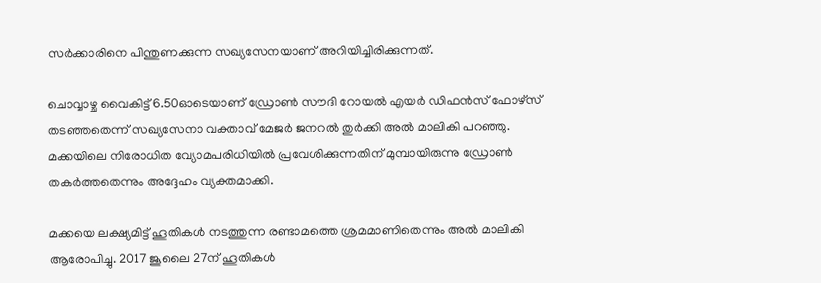സർക്കാരിനെ പിന്തുണക്കുന്ന സഖ്യസേനയാണ് അറിയിച്ചിരിക്കുന്നത്.

ചൊവ്വാഴ്ച വൈകിട്ട് 6.50ഓടെയാണ് ഡ്രോൺ സൗദി റോയൽ എയർ ഡിഫൻസ് ഫോഴ്സ് തടഞ്ഞതെന്ന് സഖ്യസേനാ വക്താവ് മേജർ ജനറൽ തുർക്കി അൽ മാലികി പറഞ്ഞു. മക്കയിലെ നിരോധിത വ്യോമപരിധിയിൽ പ്രവേശിക്കുന്നതിന് മുമ്പായിരുന്നു ഡ്രോൺ തകർത്തതെന്നും അദ്ദേഹം വ്യക്തമാക്കി.

മക്കയെ ലക്ഷ്യമിട്ട് ഹൂതികൾ നടത്തുന്ന രണ്ടാമത്തെ ശ്രമമാണിതെന്നും അൽ മാലികി ആരോപിച്ചു. 2017 ജൂലൈ 27ന് ഹൂതികൾ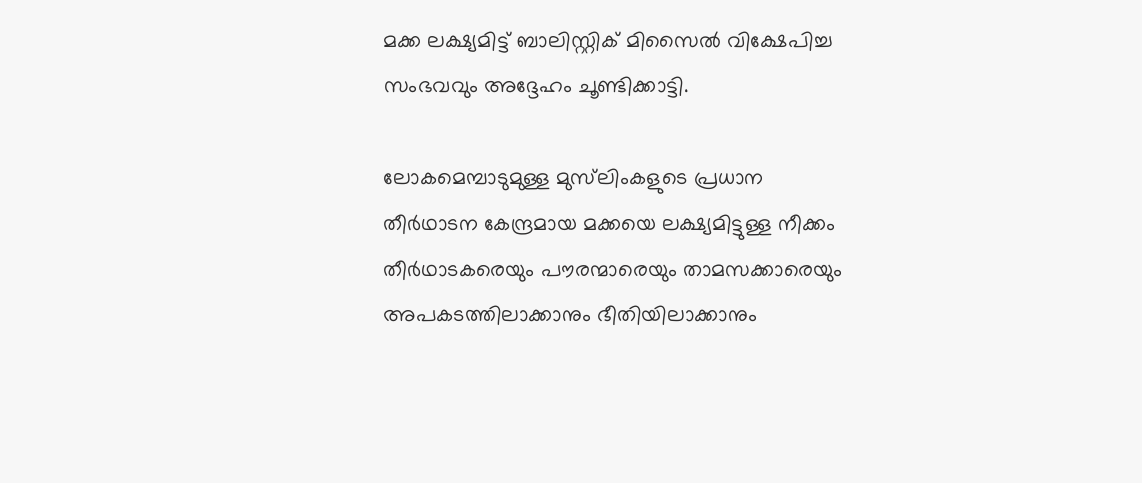മക്ക ലക്ഷ്യമിട്ട് ബാലിസ്റ്റിക് മിസൈൽ വിക്ഷേപിച്ച സംഭവവും അദ്ദേഹം ചൂണ്ടിക്കാട്ടി.

ലോകമെമ്പാടുമുള്ള മുസ്‍ലിംകളുടെ പ്രധാന തീർഥാടന കേന്ദ്രമായ മക്കയെ ലക്ഷ്യമിട്ടുള്ള നീക്കം തീർഥാടകരെയും പൗരന്മാരെയും താമസക്കാരെയും അപകടത്തിലാക്കാനും ഭീതിയിലാക്കാനും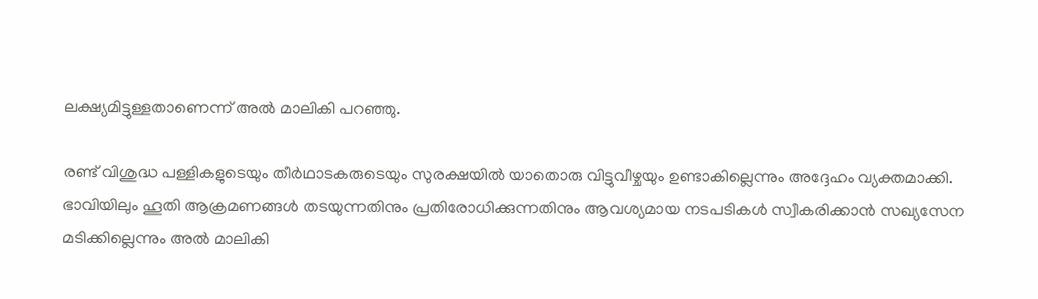ലക്ഷ്യമിട്ടുള്ളതാണെന്ന് അൽ മാലികി പറഞ്ഞു.

രണ്ട് വിശുദ്ധ പള്ളികളുടെയും തീർഥാടകരുടെയും സുരക്ഷയിൽ യാതൊരു വിട്ടുവീഴ്ചയും ഉണ്ടാകില്ലെന്നും അദ്ദേഹം വ്യക്തമാക്കി. ഭാവിയിലും ഹൂതി ആക്രമണങ്ങൾ തടയുന്നതിനും പ്രതിരോധിക്കുന്നതിനും ആവശ്യമായ നടപടികൾ സ്വീകരിക്കാൻ സഖ്യസേന മടിക്കില്ലെന്നും അൽ മാലികി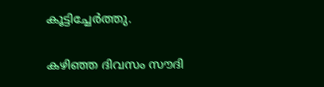കൂട്ടിച്ചേർത്തു.

കഴിഞ്ഞ ദിവസം സൗദി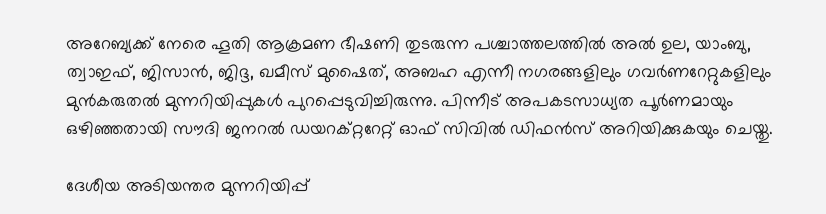അറേബ്യക്ക് നേരെ ഹൂതി ആക്രമണ ഭീഷണി തുടരുന്ന പശ്ചാത്തലത്തിൽ അൽ ഉല, യാംബു, ത്വാഇഫ്, ജിസാൻ, ജിദ്ദ, ഖമീസ് മുഷൈത്, അബഹ എന്നീ നഗരങ്ങളിലും ഗവർണറേറ്റുകളിലും മുൻകരുതൽ മുന്നറിയിപ്പുകൾ പുറപ്പെടുവിച്ചിരുന്നു. പിന്നീട് അപകടസാധ്യത പൂർണമായും ഒഴിഞ്ഞതായി സൗദി ജനറൽ ഡയറക്റ്ററേറ്റ് ഓഫ് സിവിൽ ഡിഫൻസ് അറിയിക്കുകയും ചെയ്തു.

ദേശീയ അടിയന്തര മുന്നറിയിപ്പ്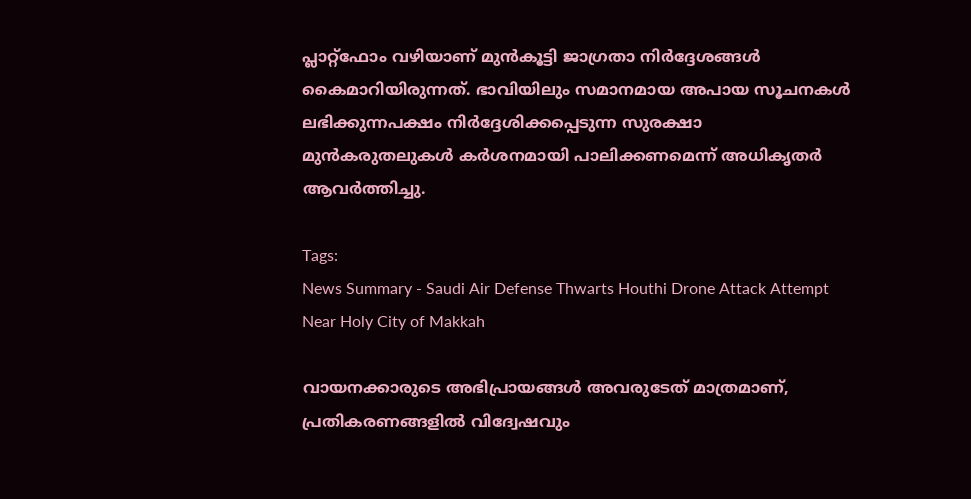പ്ലാറ്റ്‌ഫോം വഴിയാണ് മുൻകൂട്ടി ജാഗ്രതാ നിർദ്ദേശങ്ങൾ കൈമാറിയിരുന്നത്. ഭാവിയിലും സമാനമായ അപായ സൂചനകൾ ലഭിക്കുന്നപക്ഷം നിർദ്ദേശിക്കപ്പെടുന്ന സുരക്ഷാ മുൻകരുതലുകൾ കർശനമായി പാലിക്കണമെന്ന് അധികൃതർ ആവർത്തിച്ചു.

Tags:
News Summary - Saudi Air Defense Thwarts Houthi Drone Attack Attempt Near Holy City of Makkah

വായനക്കാരുടെ അഭിപ്രായങ്ങള്‍ അവരുടേത് മാത്രമാണ്, പ്രതികരണങ്ങളിൽ വിദ്വേഷവും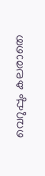വെറുപ്പും കലരാതെ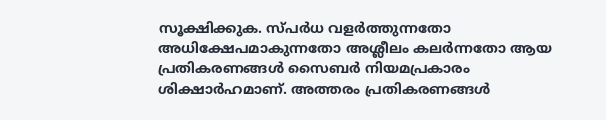സൂക്ഷിക്കുക. സ്പർധ വളർത്തുന്നതോ അധിക്ഷേപമാകുന്നതോ അശ്ലീലം കലർന്നതോ ആയ പ്രതികരണങ്ങൾ സൈബർ നിയമപ്രകാരം ശിക്ഷാർഹമാണ്. അത്തരം പ്രതികരണങ്ങൾ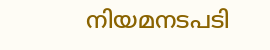നിയമനടപടി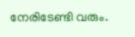നേരിടേണ്ടി വരും.